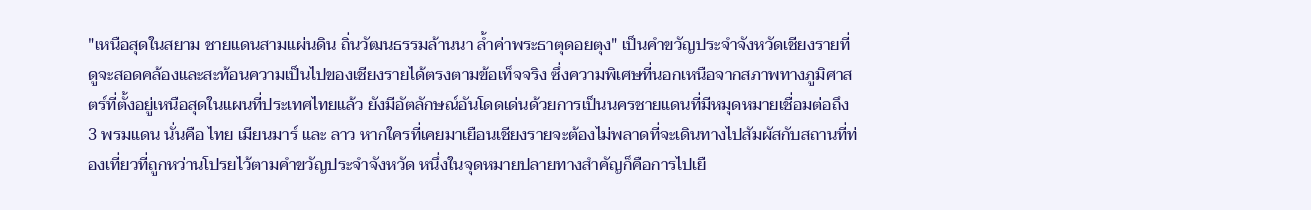"เหนือสุดในสยาม ชายแดนสามแผ่นดิน ถิ่นวัฒนธรรมล้านนา ล้ำค่าพระธาตุดอยตุง" เป็นคำขวัญประจำจังหวัดเชียงรายที่ดูจะสอดคล้องและสะท้อนความเป็นไปของเชียงรายได้ตรงตามข้อเท็จจริง ซึ่งความพิเศษที่นอกเหนือจากสภาพทางภูมิศาสตร์ที่ตั้งอยู่เหนือสุดในแผนที่ประเทศไทยแล้ว ยังมีอัตลักษณ์อันโดดเด่นด้วยการเป็นนครชายแดนที่มีหมุดหมายเชื่อมต่อถึง 3 พรมแดน นั่นคือ ไทย เมียนมาร์ และ ลาว หากใครที่เคยมาเยือนเชียงรายจะต้องไม่พลาดที่จะเดินทางไปสัมผัสกับสถานที่ท่องเที่ยวที่ถูกหว่านโปรยไว้ตามคำขวัญประจำจังหวัด หนึ่งในจุดหมายปลายทางสำคัญก็คือการไปเยื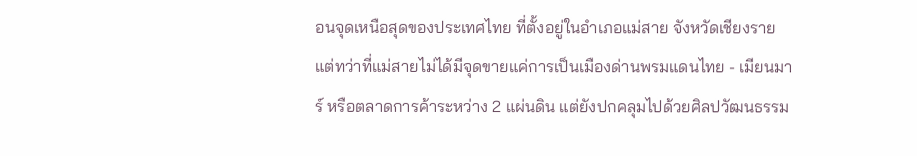อนจุดเหนือสุดของประเทศไทย ที่ตั้งอยู่ในอำเภอแม่สาย จังหวัดเชียงราย แต่ทว่าที่แม่สายไม่ได้มีจุดขายแค่การเป็นเมืองด่านพรมแดนไทย - เมียนมาร์ หรือตลาดการค้าระหว่าง 2 แผ่นดิน แต่ยังปกคลุมไปด้วยศิลปวัฒนธรรม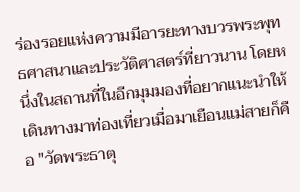ร่องรอยแห่งความมีอารยะทางบวรพระพุทธศาสนาและประวัติศาสตร์ที่ยาวนาน โดยหนึ่งในสถานที่ในอีกมุมมองที่อยากแนะนำให้เดินทางมาท่องเที่ยวเมื่อมาเยือนแม่สายก็คือ "วัดพระธาตุ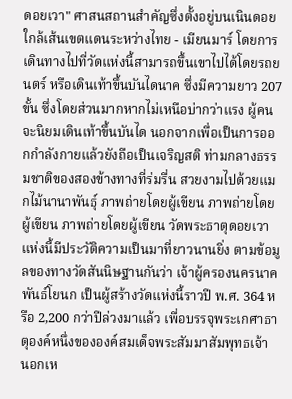ดอยเวา" ศาสนสถานสำคัญซึ่งตั้งอยู่บนเนินดอยใกล้เส้นเขตแดนระหว่างไทย - เมียนมาร์ โดยการเดินทางไปที่วัดแห่งนี้สามารถขึ้นเขาไปได้โดยรถยนตร์ หรือเดินเท้าขึ้นบันไดนาค ซึ่งมีความยาว 207 ขั้น ซึ่งโดยส่วนมากหากไม่เหนือบ่ากว่าแรง ผู้คนจะนิยมเดินเท้าขึ้นบันได นอกจากเพื่อเป็นการออกกำลังกายแล้วยังถือเป็นเจริญสติ ท่ามกลางธรรมชาติของสองข้างทางที่ร่มรื่น สวยงามไปด้วยแมกไม้นานาพันธุ์ ภาพถ่ายโดยผู้เขียน ภาพถ่ายโดยผู้เขียน ภาพถ่ายโดยผู้เขียน วัดพระธาตุดอยเวาแห่งนี้มีประวัติความเป็นมาที่ยาวนานยิ่ง ตามข้อมูลของทางวัดสันนิษฐานกันว่า เจ้าผู้ครองนครนาคพันธ์โยนก เป็นผู้สร้างวัดแห่งนี้ราวปี พ.ศ. 364 หรือ 2,200 กว่าปีล่วงมาแล้ว เพื่อบรรจุพระเกศาธาตุองค์หนึ่งขององค์สมเด็จพระสัมมาสัมพุทธเจ้า นอกเห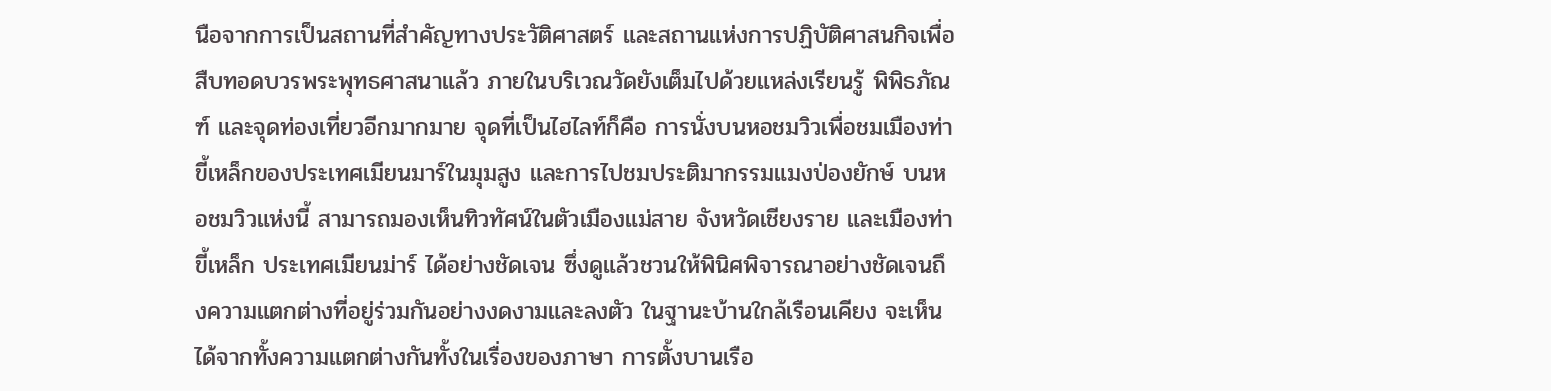นือจากการเป็นสถานที่สำคัญทางประวัติศาสตร์ และสถานแห่งการปฏิบัติศาสนกิจเพื่อสืบทอดบวรพระพุทธศาสนาแล้ว ภายในบริเวณวัดยังเต็มไปด้วยแหล่งเรียนรู้ พิพิธภัณฑ์ และจุดท่องเที่ยวอีกมากมาย จุดที่เป็นไฮไลท์ก็คือ การนั่งบนหอชมวิวเพื่อชมเมืองท่าขี้เหล็กของประเทศเมียนมาร์ในมุมสูง และการไปชมประติมากรรมแมงป่องยักษ์ บนหอชมวิวแห่งนี้ สามารถมองเห็นทิวทัศน์ในตัวเมืองแม่สาย จังหวัดเชียงราย และเมืองท่าขี้เหล็ก ประเทศเมียนม่าร์ ได้อย่างชัดเจน ซึ่งดูแล้วชวนให้พินิศพิจารณาอย่างชัดเจนถึงความแตกต่างที่อยู่ร่วมกันอย่างงดงามและลงตัว ในฐานะบ้านใกล้เรือนเคียง จะเห็นได้จากทั้งความแตกต่างกันทั้งในเรื่องของภาษา การตั้งบานเรือ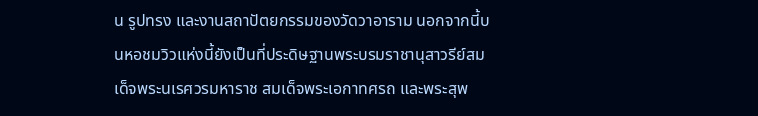น รูปทรง และงานสถาปัตยกรรมของวัดวาอาราม นอกจากนี้บนหอชมวิวแห่งนี้ยังเป็นที่ประดิษฐานพระบรมราชานุสาวรีย์สมเด็จพระนเรศวรมหาราช สมเด็จพระเอกาทศรถ และพระสุพ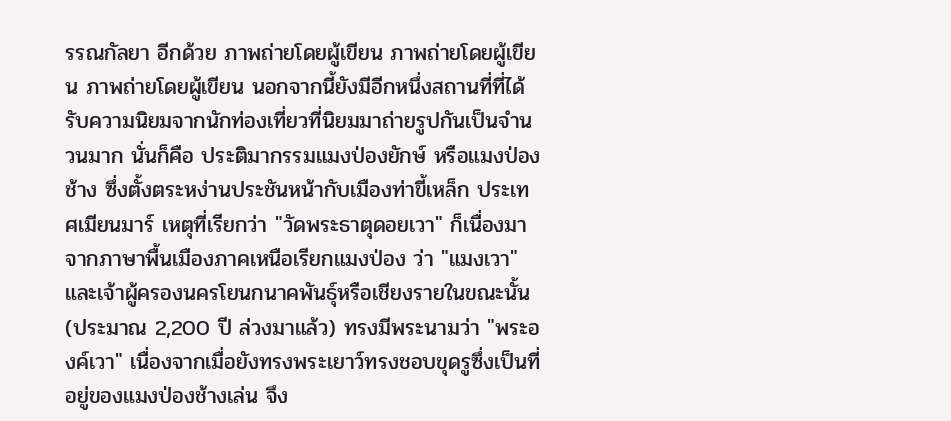รรณกัลยา อีกด้วย ภาพถ่ายโดยผู้เขียน ภาพถ่ายโดยผู้เขียน ภาพถ่ายโดยผู้เขียน นอกจากนี้ยังมีอีกหนึ่งสถานที่ที่ได้รับความนิยมจากนักท่องเที่ยวที่นิยมมาถ่ายรูปกันเป็นจำนวนมาก นั่นก็คือ ประติมากรรมแมงป่องยักษ์ หรือแมงป่องช้าง ซึ่งตั้งตระหง่านประชันหน้ากับเมืองท่าขี้เหล็ก ประเทศเมียนมาร์ เหตุที่เรียกว่า "วัดพระธาตุดอยเวา" ก็เนื่องมาจากภาษาพื้นเมืองภาคเหนือเรียกแมงป่อง ว่า "แมงเวา" และเจ้าผู้ครองนครโยนกนาคพันธุ์หรือเชียงรายในขณะนั้น (ประมาณ 2,200 ปี ล่วงมาแล้ว) ทรงมีพระนามว่า "พระองค์เวา" เนื่องจากเมื่อยังทรงพระเยาว์ทรงชอบขุดรูซึ่งเป็นที่อยู่ของแมงป่องช้างเล่น จึง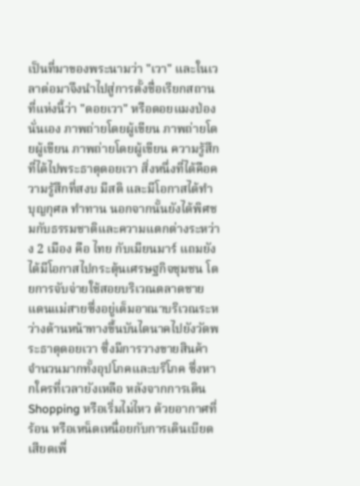เป็นที่มาของพระนามว่า "เวา" และในเวลาต่อมาจึงนำไปสู่การตั้งชื่อเรียกสถานที่แห่งนี้ว่า "ดอยเวา" หรือดอยแมงป่องนั่นเอง ภาพถ่ายโดยผู้เขียน ภาพถ่ายโดยผู้เขียน ภาพถ่ายโดยผู้เขียน ความรู้สึกที่ได้ไปพระธาตุดอยเวา สิ่งหนึ่งที่ได้คือความรู้สึกที่สงบ มีสติ และมีโอกาสได้ทำบุญกุศล ทำทาน นอกจากนั้นยังได้พิศชมกับธรรมชาติและความแตกต่างระหว่าง 2 เมือง คือ ไทย กับเมียนมาร์ แถมยังได้มีโอกาสไปกระตุ้นเศรษฐกิจชุมชน โดยการจับจ่ายใช้สอยบริเวณตลาดชายแดนแม่สายซึ่งอยู่เต็มอาณาบริเวณระหว่างด้านหน้าทางขึ้นบันไดนาคไปยังวัดพระธาตุดอยเวา ซึ่งมีการวางขายสินค้าจำนวนมากทั้งอุปโภคและบริโภค ซึ่งหากใครที่เวลายังเหลือ หลังจากการเดิน Shopping หรือเริ่มไม่ไหว ด้วยอากาศที่ร้อน หรือเหน็ดเหนื่อยกับการเดินเบียดเสียดเพื่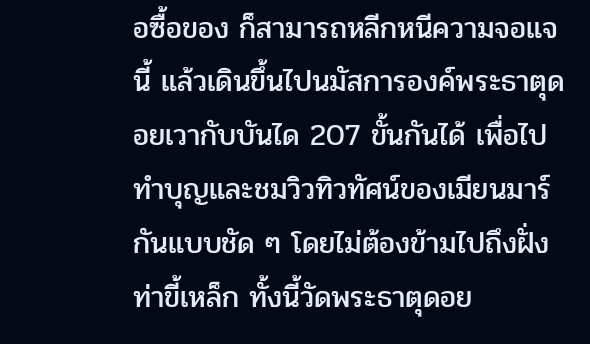อซื้อของ ก็สามารถหลีกหนีความจอแจนี้ แล้วเดินขึ้นไปนมัสการองค์พระธาตุดอยเวากับบันได 207 ขั้นกันได้ เพื่อไปทำบุญและชมวิวทิวทัศน์ของเมียนมาร์กันแบบชัด ๆ โดยไม่ต้องข้ามไปถึงฝั่งท่าขี้เหล็ก ทั้งนี้วัดพระธาตุดอย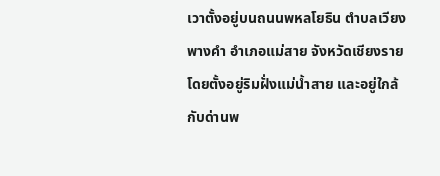เวาตั้งอยู่บนถนนพหลโยธิน ตำบลเวียงพางคำ อำเภอแม่สาย จังหวัดเชียงราย โดยตั้งอยู่ริมฝั่งแม่น้ำสาย และอยู่ใกล้กับด่านพ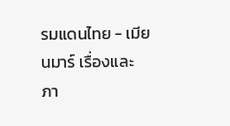รมแดนไทย - เมียนมาร์ เรื่องและภา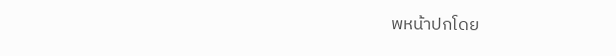พหน้าปกโดย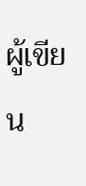ผู้เขียน